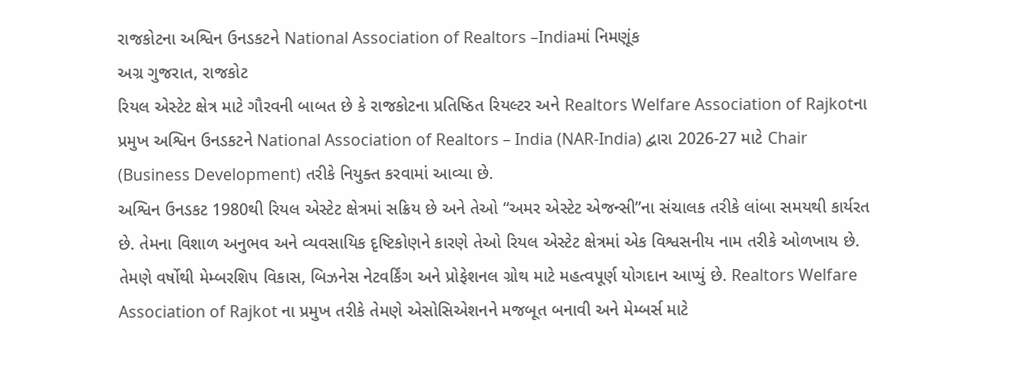રાજકોટના અશ્વિન ઉનડકટને National Association of Realtors –Indiaમાં નિમણૂંક
અગ્ર ગુજરાત, રાજકોટ
રિયલ એસ્ટેટ ક્ષેત્ર માટે ગૌરવની બાબત છે કે રાજકોટના પ્રતિષ્ઠિત રિયલ્ટર અને Realtors Welfare Association of Rajkotના પ્રમુખ અશ્વિન ઉનડકટને National Association of Realtors – India (NAR-India) દ્વારા 2026-27 માટે Chair (Business Development) તરીકે નિયુક્ત કરવામાં આવ્યા છે.
અશ્વિન ઉનડકટ 1980થી રિયલ એસ્ટેટ ક્ષેત્રમાં સક્રિય છે અને તેઓ “અમર એસ્ટેટ એજન્સી”ના સંચાલક તરીકે લાંબા સમયથી કાર્યરત છે. તેમના વિશાળ અનુભવ અને વ્યવસાયિક દૃષ્ટિકોણને કારણે તેઓ રિયલ એસ્ટેટ ક્ષેત્રમાં એક વિશ્વસનીય નામ તરીકે ઓળખાય છે. તેમણે વર્ષોથી મેમ્બરશિપ વિકાસ, બિઝનેસ નેટવર્કિંગ અને પ્રોફેશનલ ગ્રોથ માટે મહત્વપૂર્ણ યોગદાન આપ્યું છે. Realtors Welfare Association of Rajkot ના પ્રમુખ તરીકે તેમણે એસોસિએશનને મજબૂત બનાવી અને મેમ્બર્સ માટે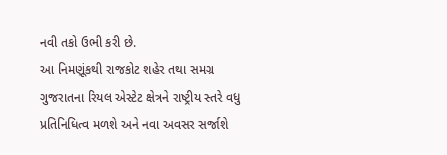નવી તકો ઉભી કરી છે.
આ નિમણૂંકથી રાજકોટ શહેર તથા સમગ્ર ગુજરાતના રિયલ એસ્ટેટ ક્ષેત્રને રાષ્ટ્રીય સ્તરે વધુ પ્રતિનિધિત્વ મળશે અને નવા અવસર સર્જાશે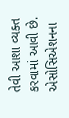તેવી આશા વ્યક્ત કરવામાં આવી છે. એસોસિએશનના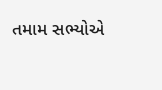તમામ સભ્યોએ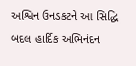અશ્વિન ઉનડકટને આ સિદ્ધિ બદલ હાર્દિક અભિનંદન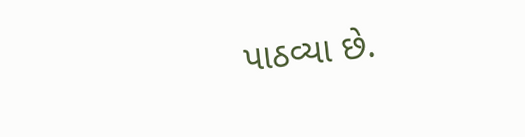પાઠવ્યા છે.